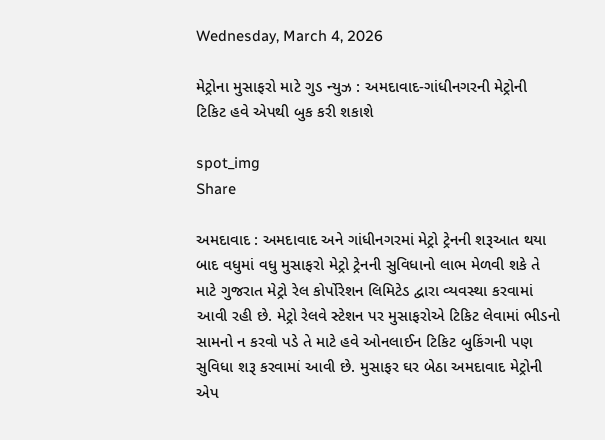Wednesday, March 4, 2026

મેટ્રોના મુસાફરો માટે ગુડ ન્યુઝ : અમદાવાદ-ગાંધીનગરની મેટ્રોની ટિકિટ હવે એપથી બુક કરી શકાશે

spot_img
Share

અમદાવાદ : અમદાવાદ અને ગાંધીનગરમાં મેટ્રો ટ્રેનની શરૂઆત થયા બાદ વધુમાં વધુ મુસાફરો મેટ્રો ટ્રેનની સુવિધાનો લાભ મેળવી શકે તે માટે ગુજરાત મેટ્રો રેલ કોર્પોરેશન લિમિટેડ દ્વારા વ્યવસ્થા કરવામાં આવી રહી છે. મેટ્રો રેલવે સ્ટેશન પર મુસાફરોએ ટિકિટ લેવામાં ભીડનો સામનો ન કરવો પડે તે માટે હવે ઓનલાઈન ટિકિટ બુકિંગની પણ સુવિધા શરૂ કરવામાં આવી છે. મુસાફર ઘર બેઠા અમદાવાદ મેટ્રોની એપ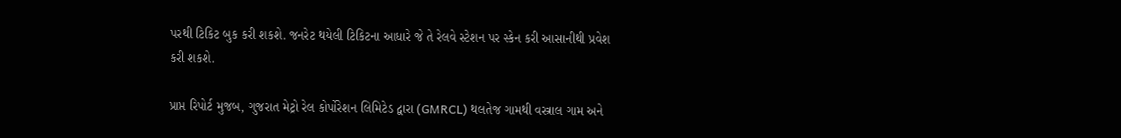પરથી ટિકિટ બુક કરી શકશે. જનરેટ થયેલી ટિકિટના આધારે જે તે રેલવે સ્ટેશન પર સ્કેન કરી આસાનીથી પ્રવેશ કરી શકશે.

પ્રાપ્ત રિપોર્ટ મુજબ, ગુજરાત મેટ્રો રેલ કોર્પોરેશન લિમિટેડ દ્વારા (GMRCL) થલતેજ ગામથી વસ્ત્રાલ ગામ અને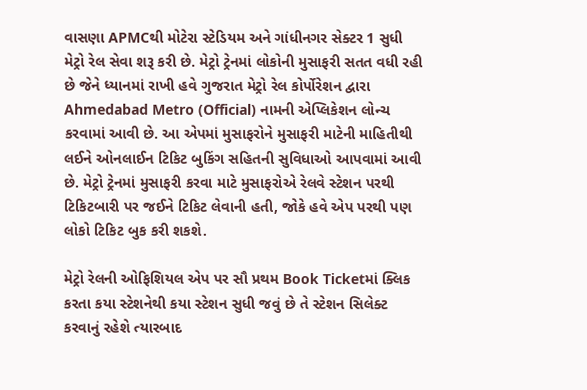વાસણા APMCથી મોટેરા સ્ટેડિયમ અને ગાંધીનગર સેક્ટર 1 સુધી મેટ્રો રેલ સેવા શરૂ કરી છે. મેટ્રો ટ્રેનમાં લોકોની મુસાફરી સતત વધી રહી છે જેને ધ્યાનમાં રાખી હવે ગુજરાત મેટ્રો રેલ કોર્પોરેશન દ્વારા Ahmedabad Metro (Official) નામની એપ્લિકેશન લોન્ચ કરવામાં આવી છે. આ એપમાં મુસાફરોને મુસાફરી માટેની માહિતીથી લઈને ઓનલાઈન ટિકિટ બુકિંગ સહિતની સુવિધાઓ આપવામાં આવી છે. મેટ્રો ટ્રેનમાં મુસાફરી કરવા માટે મુસાફરોએ રેલવે સ્ટેશન પરથી ટિકિટબારી પર જઈને ટિકિટ લેવાની હતી, જોકે હવે એપ પરથી પણ લોકો ટિકિટ બુક કરી શકશે.

મેટ્રો રેલની ઓફિશિયલ એપ પર સૌ પ્રથમ Book Ticketમાં ક્લિક કરતા કયા સ્ટેશનેથી કયા સ્ટેશન સુધી જવું છે તે સ્ટેશન સિલેક્ટ કરવાનું રહેશે ત્યારબાદ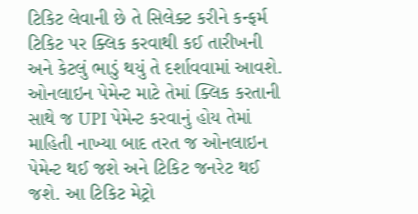ટિકિટ લેવાની છે તે સિલેક્ટ કરીને કન્ફર્મ ટિકિટ પર ક્લિક કરવાથી કઈ તારીખની અને કેટલું ભાડું થયું તે દર્શાવવામાં આવશે. ઓનલાઇન પેમેન્ટ માટે તેમાં ક્લિક કરતાની સાથે જ UPI પેમેન્ટ કરવાનું હોય તેમાં માહિતી નાખ્યા બાદ તરત જ ઓનલાઇન પેમેન્ટ થઈ જશે અને ટિકિટ જનરેટ થઈ જશે. આ ટિકિટ મેટ્રો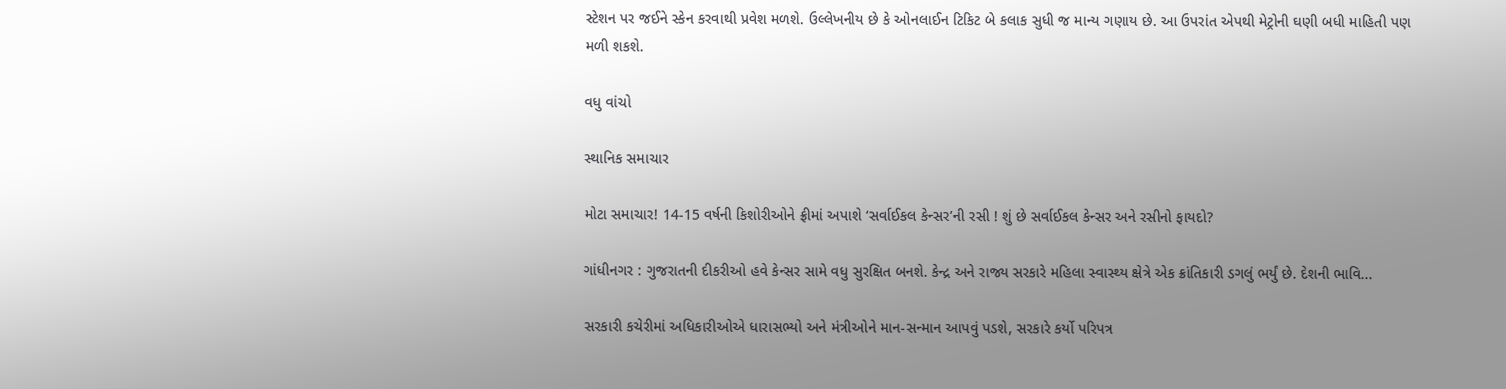સ્ટેશન પર જઈને સ્કેન કરવાથી પ્રવેશ મળશે. ઉલ્લેખનીય છે કે ઓનલાઈન ટિકિટ બે કલાક સુધી જ માન્ય ગણાય છે. આ ઉપરાંત એપથી મેટ્રોની ઘણી બધી માહિતી પણ મળી શકશે.

વધુ વાંચો

સ્થાનિક સમાચાર

મોટા સમાચાર! 14-15 વર્ષની કિશોરીઓને ફ્રીમાં અપાશે ‘સર્વાઈકલ કેન્સર’ની રસી ! શું છે સર્વાઈકલ કેન્સર અને રસીનો ફાયદો?

ગાંધીનગર : ગુજરાતની દીકરીઓ હવે કેન્સર સામે વધુ સુરક્ષિત બનશે. કેન્દ્ર અને રાજ્ય સરકારે મહિલા સ્વાસ્થ્ય ક્ષેત્રે એક ક્રાંતિકારી ડગલું ભર્યું છે. દેશની ભાવિ...

સરકારી કચેરીમાં અધિકારીઓએ ધારાસભ્યો અને મંત્રીઓને માન-સન્માન આપવું પડશે, સરકારે કર્યો પરિપત્ર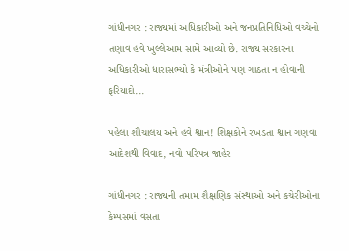ગાંધીનગર : રાજ્યમાં અધિકારીઓ અને જનપ્રતિનિધિઓ વચ્ચેનો તણાવ હવે ખુલ્લેઆમ સામે આવ્યો છે. રાજ્ય સરકારના અધિકારીઓ ધારાસભ્યો કે મંત્રીઓને પણ ગાઠતા ન હોવાની ફરિયાદો...

પહેલા શૌચાલય અને હવે શ્વાન! શિક્ષકોને રખડતા શ્વાન ગણવા આદેશથી વિવાદ, નવો પરિપત્ર જાહેર

ગાંધીનગર : રાજ્યની તમામ શૈક્ષણિક સંસ્થાઓ અને કચેરીઓના કેમ્પસમાં વસતા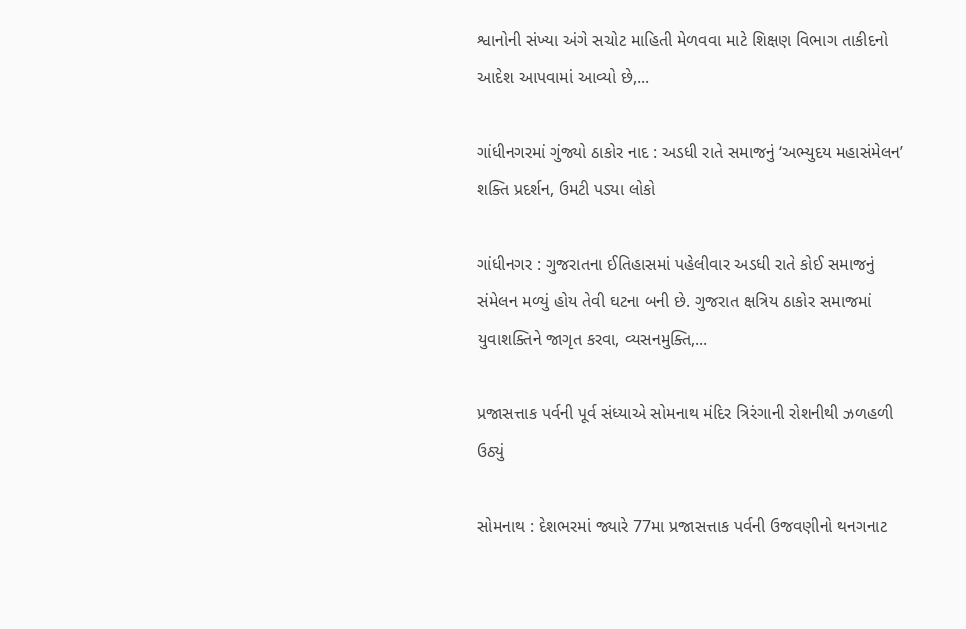શ્વાનોની સંખ્યા અંગે સચોટ માહિતી મેળવવા માટે શિક્ષણ વિભાગ તાકીદનો આદેશ આપવામાં આવ્યો છે,...

ગાંધીનગરમાં ગુંજ્યો ઠાકોર નાદ : અડધી રાતે સમાજનું ‘અભ્યુદય મહાસંમેલન’ શક્તિ પ્રદર્શન, ઉમટી પડ્યા લોકો

ગાંધીનગર : ગુજરાતના ઈતિહાસમાં પહેલીવાર અડધી રાતે કોઈ સમાજનું સંમેલન મળ્યું હોય તેવી ઘટના બની છે. ગુજરાત ક્ષત્રિય ઠાકોર સમાજમાં યુવાશક્તિને જાગૃત કરવા, વ્યસનમુક્તિ,...

પ્રજાસત્તાક પર્વની પૂર્વ સંધ્યાએ સોમનાથ મંદિર ત્રિરંગાની રોશનીથી ઝળહળી ઉઠ્યું

સોમનાથ : દેશભરમાં જ્યારે 77મા પ્રજાસત્તાક પર્વની ઉજવણીનો થનગનાટ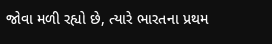જોવા મળી રહ્યો છે, ત્યારે ભારતના પ્રથમ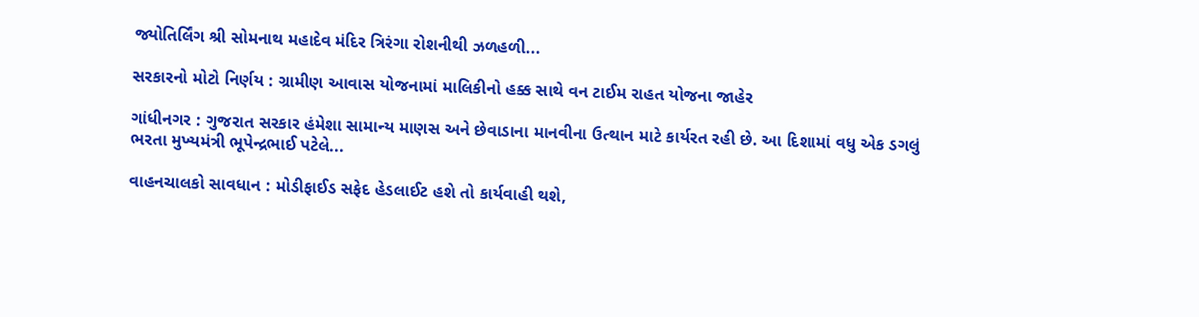જ્યોતિર્લિંગ શ્રી સોમનાથ મહાદેવ મંદિર ત્રિરંગા રોશનીથી ઝળહળી...

સરકારનો મોટો નિર્ણય : ગ્રામીણ આવાસ યોજનામાં માલિકીનો હક્ક સાથે વન ટાઈમ રાહત યોજના જાહેર

ગાંધીનગર : ગુજરાત સરકાર હંમેશા સામાન્ય માણસ અને છેવાડાના માનવીના ઉત્થાન માટે કાર્યરત રહી છે. આ દિશામાં વધુ એક ડગલું ભરતા મુખ્યમંત્રી ભૂપેન્દ્રભાઈ પટેલે...

વાહનચાલકો સાવધાન : મોડીફાઈડ સફેદ હેડલાઈટ હશે તો કાર્યવાહી થશે,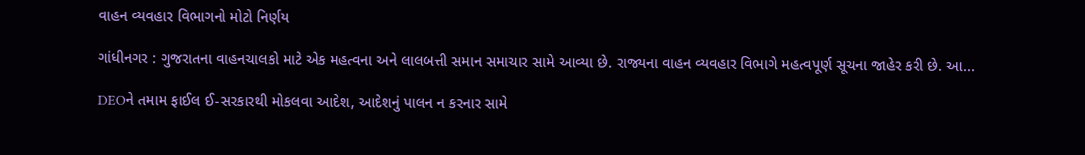વાહન વ્યવહાર વિભાગનો મોટો નિર્ણય

ગાંધીનગર : ગુજરાતના વાહનચાલકો માટે એક મહત્વના અને લાલબત્તી સમાન સમાચાર સામે આવ્યા છે. રાજ્યના વાહન વ્યવહાર વિભાગે મહત્વપૂર્ણ સૂચના જાહેર કરી છે. આ...

DEOને તમામ ફાઈલ ઈ-સરકારથી મોકલવા આદેશ, આદેશનું પાલન ન કરનાર સામે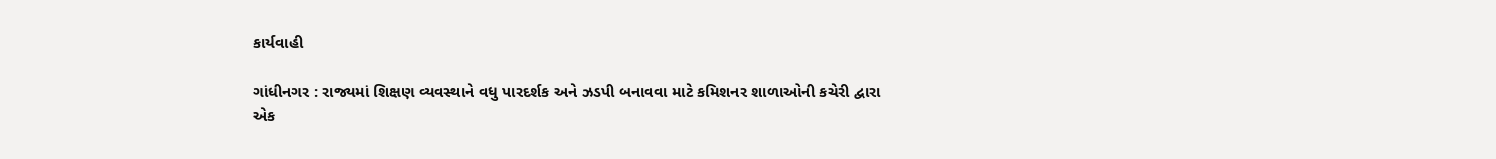કાર્યવાહી

ગાંધીનગર : રાજ્યમાં શિક્ષણ વ્યવસ્થાને વધુ પારદર્શક અને ઝડપી બનાવવા માટે કમિશનર શાળાઓની કચેરી દ્વારા એક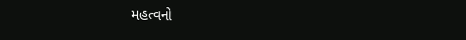મહત્વનો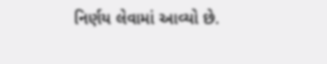નિર્ણય લેવામાં આવ્યો છે.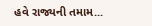હવે રાજ્યની તમામ...